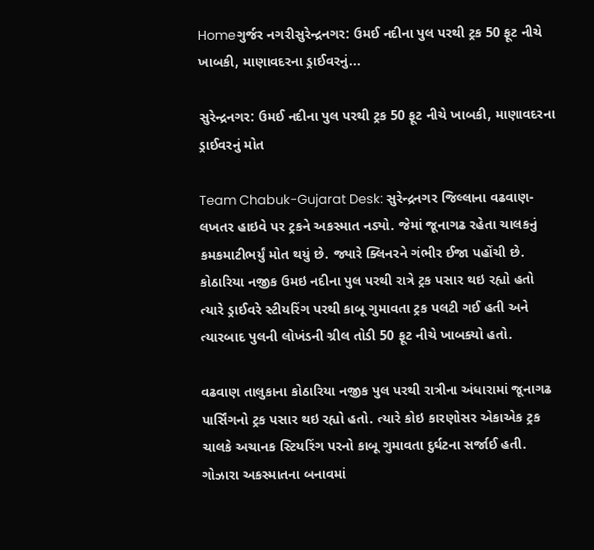Homeગુર્જર નગરીસુરેન્દ્રનગર: ઉમઈ નદીના પુલ પરથી ટ્રક 50 ફૂટ નીચે ખાબકી, માણાવદરના ડ્રાઈવરનું...

સુરેન્દ્રનગર: ઉમઈ નદીના પુલ પરથી ટ્રક 50 ફૂટ નીચે ખાબકી, માણાવદરના ડ્રાઈવરનું મોત

Team Chabuk-Gujarat Desk: સુરેન્દ્રનગર જિલ્લાના વઢવાણ-લખતર હાઇવે પર ટ્રકને અકસ્માત નડ્યો. જેમાં જૂનાગઢ રહેતા ચાલકનું કમકમાટીભર્યું મોત થયું છે. જ્યારે ક્લિનરને ગંભીર ઈજા પહોંચી છે. કોઠારિયા નજીક ઉમઇ નદીના પુલ પરથી રાત્રે ટ્રક પસાર થઇ રહ્યો હતો ત્યારે ડ્રાઈવરે સ્ટીયરિંગ પરથી કાબૂ ગુમાવતા ટ્રક પલટી ગઈ હતી અને ત્યારબાદ પુલની લોખંડની ગ્રીલ તોડી 50 ફૂટ નીચે ખાબક્યો હતો.

વઢવાણ તાલુકાના કોઠારિયા નજીક પુલ પરથી રાત્રીના અંધારામાં જૂનાગઢ પાર્સિંગનો ટ્રક પસાર થઇ રહ્યો હતો. ત્યારે કોઇ કારણોસર એકાએક ટ્રક ચાલકે અચાનક સ્ટિયરિંગ પરનો કાબૂ ગુમાવતા દુર્ઘટના સર્જાઈ હતી. ગોઝારા અકસ્માતના બનાવમાં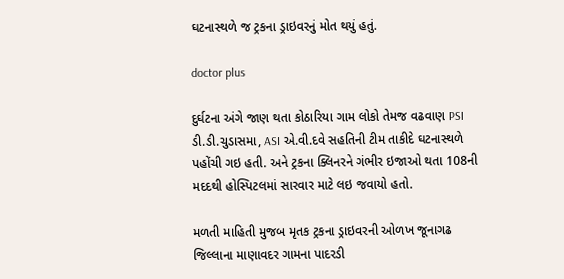ઘટનાસ્થળે જ ટ્રકના ડ્રાઇવરનું મોત થયું હતું.

doctor plus

દુર્ઘટના અંગે જાણ થતા કોઠારિયા ગામ લોકો તેમજ વઢવાણ PSI ડી.ડી.ચુડાસમા, ASI એ.વી.દવે સહતિની ટીમ તાકીદે ઘટનાસ્થળે પહોંચી ગઇ હતી. અને ટ્રકના ક્લિનરને ગંભીર ઇજાઓ થતા 108ની મદદથી હોસ્પિટલમાં સારવાર માટે લઇ જવાયો હતો.

મળતી માહિતી મુજબ મૃતક ટ્રકના ડ્રાઇવરની ઓળખ જૂનાગઢ જિલ્લાના માણાવદર ગામના પાદરડી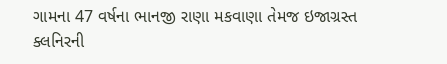ગામના 47 વર્ષના ભાનજી રાણા મકવાણા તેમજ ઇજાગ્રસ્ત ક્લનિરની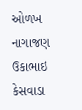ઓળખ નાગાજણ ઉકાભાઇ કેસવાડા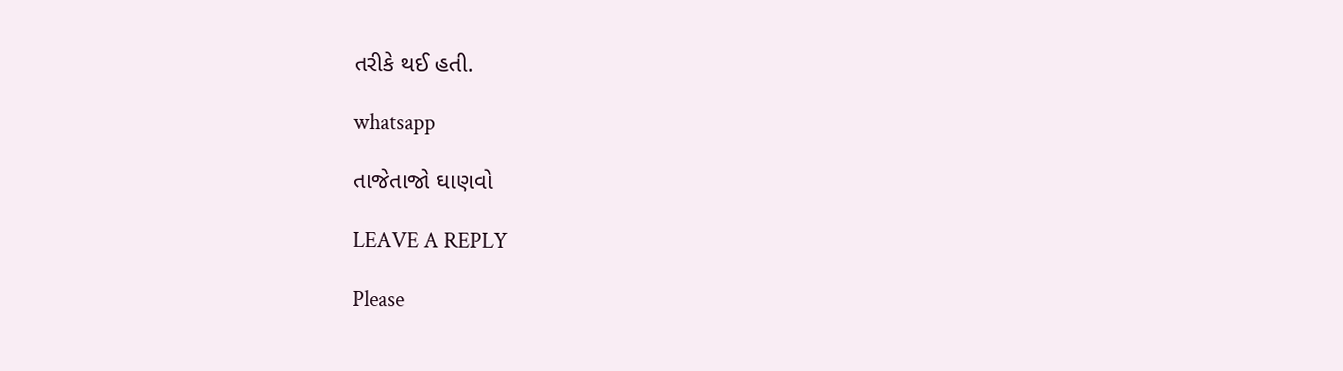તરીકે થઈ હતી.

whatsapp

તાજેતાજો ઘાણવો

LEAVE A REPLY

Please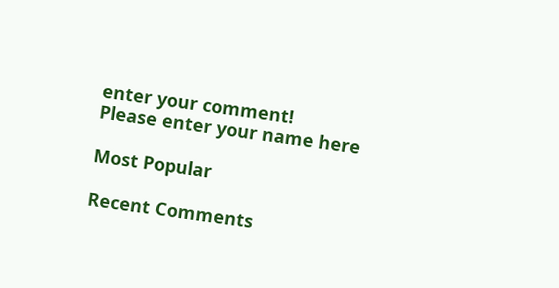enter your comment!
Please enter your name here

Most Popular

Recent Comments